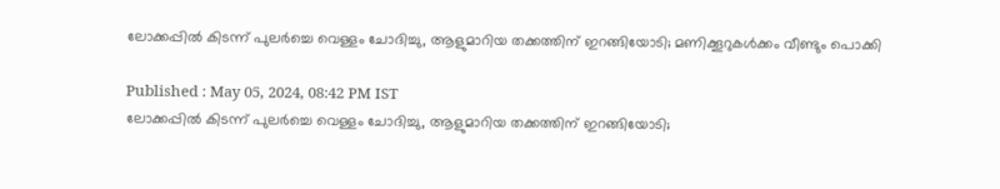ലോക്കപ്പിൽ കിടന്ന് പുലർച്ചെ വെള്ളം ചോദിച്ചു, ആളുമാറിയ തക്കത്തിന് ഇറങ്ങിയോടി; മണിക്കൂറുകൾക്കം വീണ്ടും പൊക്കി

Published : May 05, 2024, 08:42 PM IST
ലോക്കപ്പിൽ കിടന്ന് പുലർച്ചെ വെള്ളം ചോദിച്ചു, ആളുമാറിയ തക്കത്തിന് ഇറങ്ങിയോടി;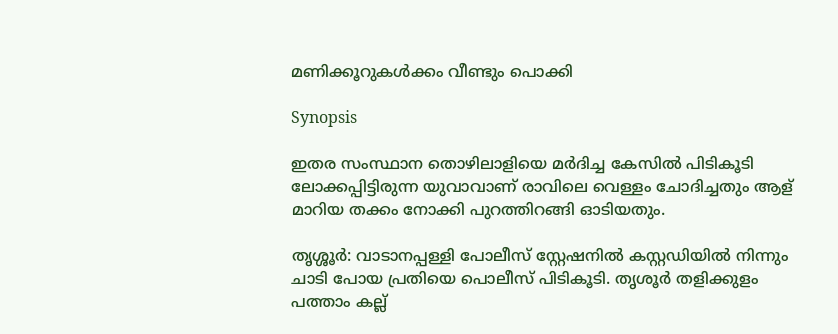മണിക്കൂറുകൾക്കം വീണ്ടും പൊക്കി

Synopsis

ഇതര സംസ്ഥാന തൊഴിലാളിയെ മർദിച്ച കേസിൽ പിടികൂടി ലോക്കപ്പിട്ടിരുന്ന യുവാവാണ് രാവിലെ വെള്ളം ചോദിച്ചതും ആള് മാറിയ തക്കം നോക്കി പുറത്തിറങ്ങി ഓടിയതും.

തൃശ്ശൂർ: വാടാനപ്പള്ളി പോലീസ് സ്റ്റേഷനിൽ കസ്റ്റഡിയിൽ നിന്നും ചാടി പോയ പ്രതിയെ പൊലീസ് പിടികൂടി. തൃശൂർ തളിക്കുളം പത്താം കല്ല്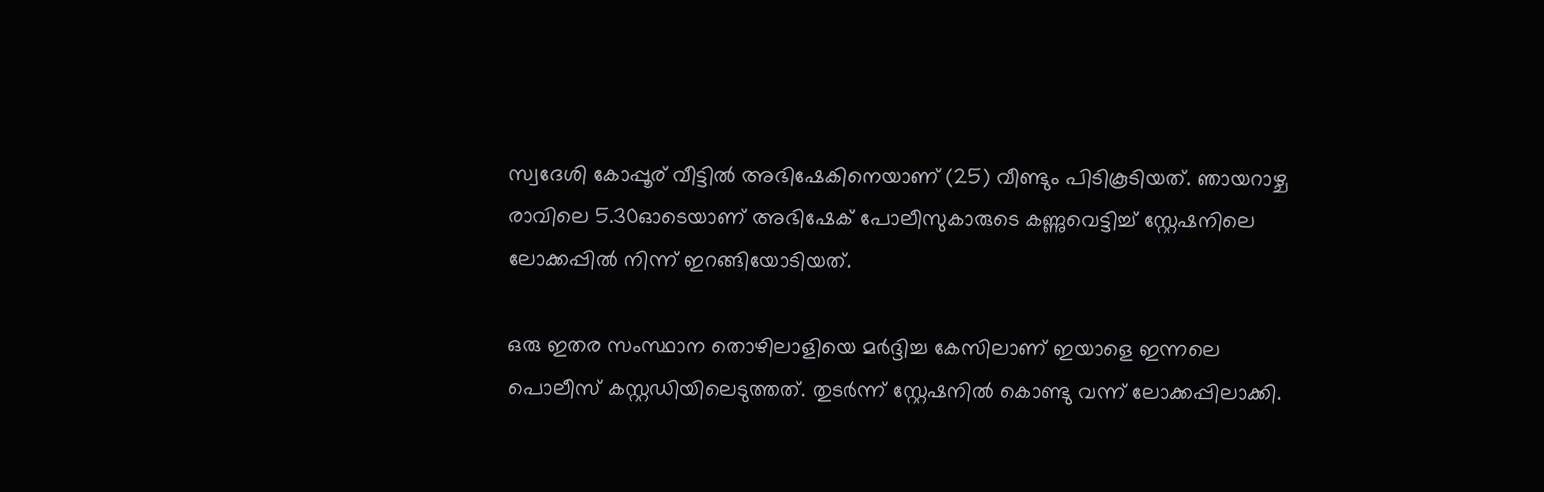സ്വദേശി കോപ്പൂര് വീട്ടിൽ അഭിഷേകിനെയാണ് (25) വീണ്ടും പിടികൂടിയത്. ഞായറാഴ്ച രാവിലെ 5.30ഓടെയാണ് അഭിഷേക് പോലീസുകാരുടെ കണ്ണുവെട്ടിച്ച് സ്റ്റേഷനിലെ ലോക്കപ്പിൽ നിന്ന് ഇറങ്ങിയോടിയത്.

ഒരു ഇതര സംസ്ഥാന തൊഴിലാളിയെ മർദ്ദിച്ച കേസിലാണ് ഇയാളെ ഇന്നലെ പൊലീസ് കസ്റ്റഡിയിലെടുത്തത്. തുടർന്ന് സ്റ്റേഷനിൽ കൊണ്ടു വന്ന് ലോക്കപ്പിലാക്കി.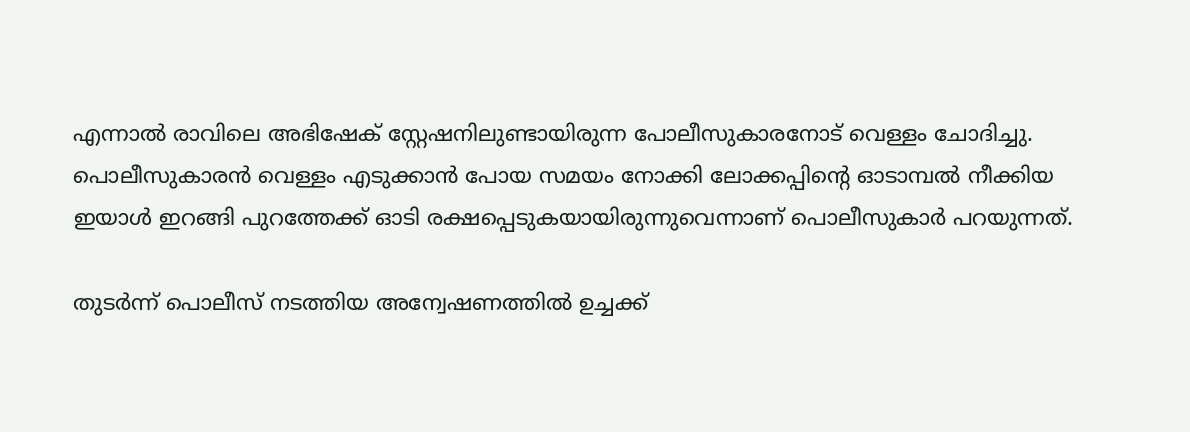എന്നാൽ രാവിലെ അഭിഷേക് സ്റ്റേഷനിലുണ്ടായിരുന്ന പോലീസുകാരനോട് വെള്ളം ചോദിച്ചു. പൊലീസുകാരൻ വെള്ളം എടുക്കാൻ പോയ സമയം നോക്കി ലോക്കപ്പിന്റെ ഓടാമ്പൽ നീക്കിയ ഇയാൾ ഇറങ്ങി പുറത്തേക്ക് ഓടി രക്ഷപ്പെടുകയായിരുന്നുവെന്നാണ് പൊലീസുകാർ പറയുന്നത്.

തുടർന്ന് പൊലീസ് നടത്തിയ അന്വേഷണത്തിൽ ഉച്ചക്ക്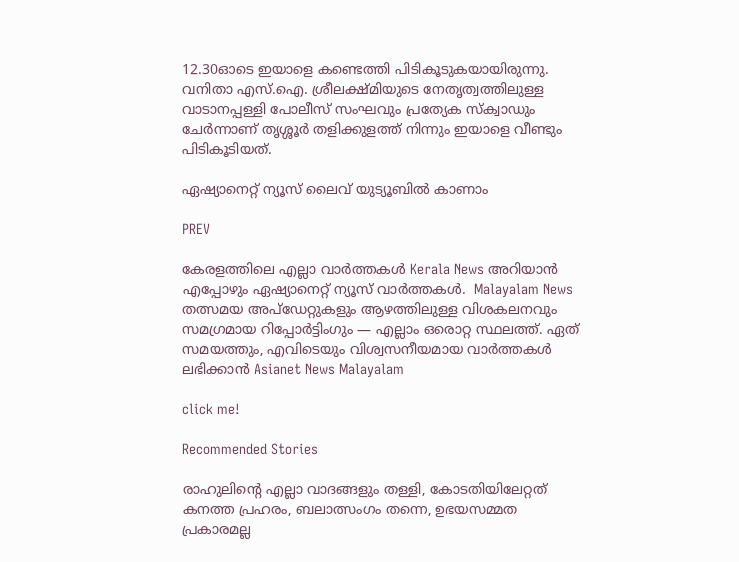12.30ഓടെ ഇയാളെ കണ്ടെത്തി പിടികൂടുകയായിരുന്നു. വനിതാ എസ്.ഐ. ശ്രീലക്ഷ്മിയുടെ നേതൃത്വത്തിലുള്ള വാടാനപ്പള്ളി പോലീസ് സംഘവും പ്രത്യേക സ്ക്വാഡും ചേർന്നാണ് തൃശ്ശൂർ തളിക്കുളത്ത് നിന്നും ഇയാളെ വീണ്ടും പിടികൂടിയത്.

ഏഷ്യാനെറ്റ് ന്യൂസ് ലൈവ് യുട്യൂബിൽ കാണാം

PREV

കേരളത്തിലെ എല്ലാ വാർത്തകൾ Kerala News അറിയാൻ  എപ്പോഴും ഏഷ്യാനെറ്റ് ന്യൂസ് വാർത്തകൾ.  Malayalam News   തത്സമയ അപ്‌ഡേറ്റുകളും ആഴത്തിലുള്ള വിശകലനവും സമഗ്രമായ റിപ്പോർട്ടിംഗും — എല്ലാം ഒരൊറ്റ സ്ഥലത്ത്. ഏത് സമയത്തും, എവിടെയും വിശ്വസനീയമായ വാർത്തകൾ ലഭിക്കാൻ Asianet News Malayalam

click me!

Recommended Stories

രാഹുലിന്‍റെ എല്ലാ വാദങ്ങളും തള്ളി, കോടതിയിലേറ്റത് കനത്ത പ്രഹരം, ബലാത്സംഗം തന്നെ, ഉഭയസമ്മത പ്രകാരമല്ല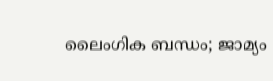ലൈംഗിക ബന്ധം; ജാമ്യം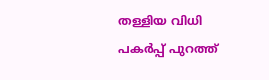തള്ളിയ വിധി പകർപ്പ് പുറത്ത്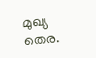മുഖ്യ തെര.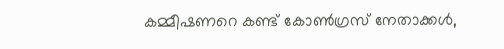കമ്മീഷണറെ കണ്ട് കോണ്‍ഗ്രസ് നേതാക്കള്‍,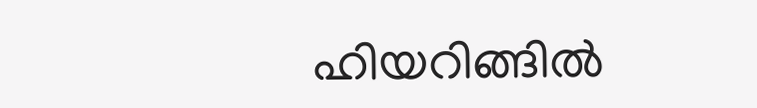ഹിയറിങ്ങില്‍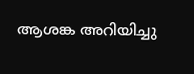ആശങ്ക അറിയിച്ചു